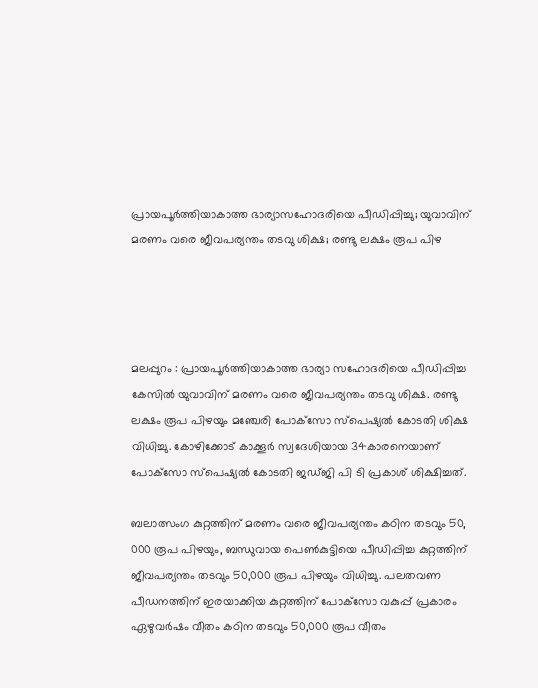പ്രായപൂര്‍ത്തിയാകാത്ത ഭാര്യാസഹോദരിയെ പീഡിപ്പിച്ചു; യുവാവിന് മരണം വരെ ജീവപര്യന്തം തടവു ശിക്ഷ; രണ്ടു ലക്ഷം രൂപ പിഴ




മലപ്പുറം : പ്രായപൂര്‍ത്തിയാകാത്ത ഭാര്യാ സഹോദരിയെ പീഡിപ്പിച്ച കേസില്‍ യുവാവിന് മരണം വരെ ജീവപര്യന്തം തടവു ശിക്ഷ. രണ്ടു ലക്ഷം രൂപ പിഴയും മഞ്ചേരി പോക്‌സോ സ്‌പെഷ്യല്‍ കോടതി ശിക്ഷ വിധിച്ചു. കോഴിക്കോട് കാക്കൂര്‍ സ്വദേശിയായ 34കാരനെയാണ് പോക്‌സോ സ്‌പെഷ്യല്‍ കോടതി ജഡ്ജി പി ടി പ്രകാശ് ശിക്ഷിച്ചത്.

ബലാത്സംഗ കുറ്റത്തിന് മരണം വരെ ജീവപര്യന്തം കഠിന തടവും 50, 000 രൂപ പിഴയും, ബന്ധുവായ പെണ്‍കുട്ടിയെ പീഡിപ്പിച്ച കുറ്റത്തിന് ജീവപര്യന്തം തടവും 50,000 രൂപ പിഴയും വിധിച്ചു. പലതവണ പീഡനത്തിന് ഇരയാക്കിയ കുറ്റത്തിന്‌ പോക്‌സോ വകുപ്പ് പ്രകാരം ഏഴുവര്‍ഷം വീതം കഠിന തടവും 50,000 രൂപ വീതം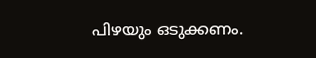പിഴയും ഒടുക്കണം.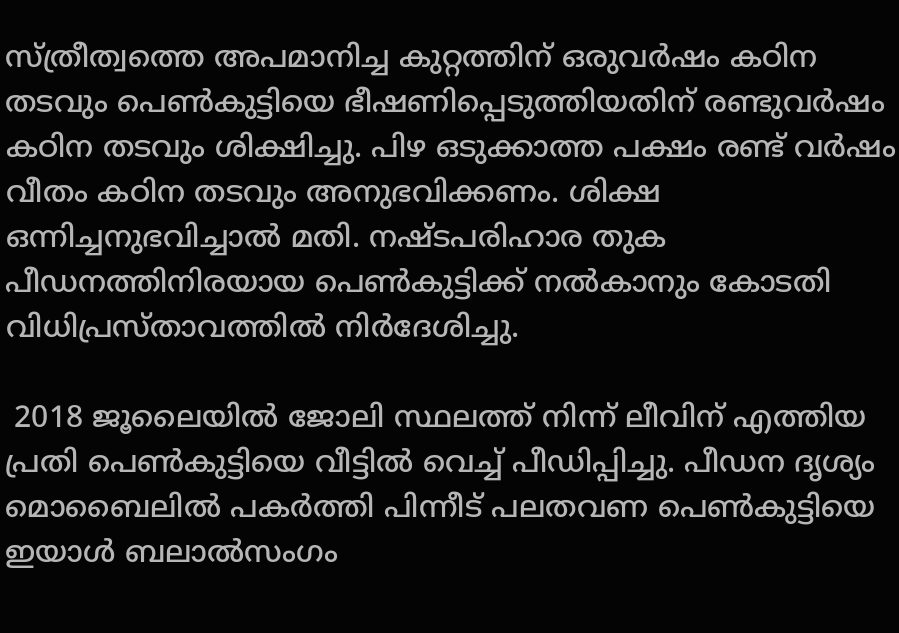സ്ത്രീത്വത്തെ അപമാനിച്ച കുറ്റത്തിന് ഒരുവര്‍ഷം കഠിന തടവും പെണ്‍കുട്ടിയെ ഭീഷണിപ്പെടുത്തിയതിന് രണ്ടുവര്‍ഷം കഠിന തടവും ശിക്ഷിച്ചു. പിഴ ഒടുക്കാത്ത പക്ഷം രണ്ട് വര്‍ഷം വീതം കഠിന തടവും അനുഭവിക്കണം. ശിക്ഷ ഒന്നിച്ചനുഭവിച്ചാല്‍ മതി. നഷ്ടപരിഹാര തുക പീഡനത്തിനിരയായ പെണ്‍കുട്ടിക്ക് നല്‍കാനും കോടതി വിധിപ്രസ്താവത്തിൽ നിർദേശിച്ചു.

 2018 ജൂലൈയില്‍ ജോലി സ്ഥലത്ത് നിന്ന് ലീവിന് എത്തിയ പ്രതി പെണ്‍കുട്ടിയെ വീട്ടില്‍ വെച്ച് പീഡിപ്പിച്ചു. പീഡന ദൃശ്യം മൊബൈലില്‍ പകര്‍ത്തി പിന്നീട് പലതവണ പെണ്‍കുട്ടിയെ ഇയാള്‍ ബലാല്‍സംഗം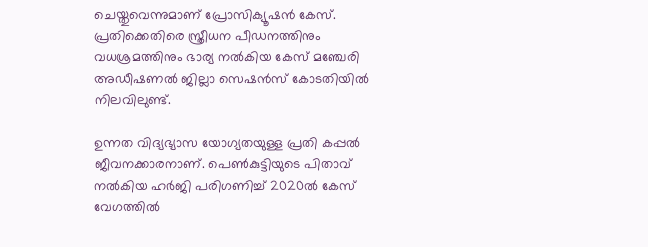ചെയ്തുവെന്നുമാണ് പ്രോസിക്യൂഷന്‍ കേസ്. പ്രതിക്കെതിരെ സ്ത്രീധന പീഡനത്തിനും വധശ്രമത്തിനും ഭാര്യ നല്‍കിയ കേസ് മഞ്ചേരി അഡീഷണല്‍ ജില്ലാ സെഷന്‍സ് കോടതിയില്‍ നിലവിലുണ്ട്.

ഉന്നത വിദ്യഭ്യാസ യോഗ്യതയുള്ള പ്രതി കപ്പല്‍ ജീവനക്കാരനാണ്. പെണ്‍കുട്ടിയുടെ പിതാവ് നല്‍കിയ ഹർജി പരിഗണിച്ച് 2020ല്‍ കേസ് വേഗത്തില്‍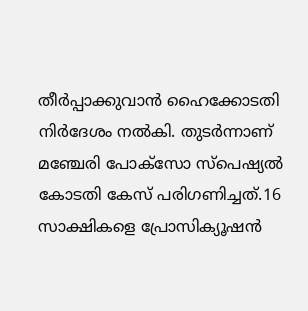തീര്‍പ്പാക്കുവാന്‍ ഹൈക്കോടതി നിര്‍ദേശം നല്‍കി. തുടര്‍ന്നാണ് മഞ്ചേരി പോക്‌സോ സ്‌പെഷ്യല്‍ കോടതി കേസ് പരിഗണിച്ചത്.16 സാക്ഷികളെ പ്രോസിക്യൂഷന്‍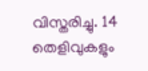വിസ്തരിച്ചു. 14 തെളിവുകളും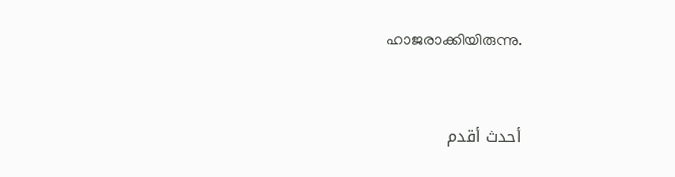ഹാജരാക്കിയിരുന്നു.


أحدث أقدم